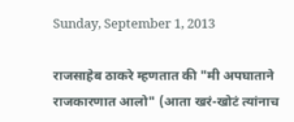Sunday, September 1, 2013

राजसाहेब ठाकरे म्हणतात की "मी अपघाताने राजकारणात आलो" (आता खरं-खोटं त्यांनाच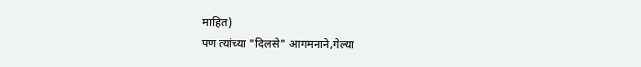माहित)
पण त्यांच्या "दिलसे" आगमनाने,गेल्या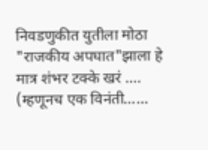निवडणुकीत युतीला मोठा "राजकीय अपघात"झाला हे मात्र शंभर टक्के खरं ….
(म्हणूनच एक विनंती……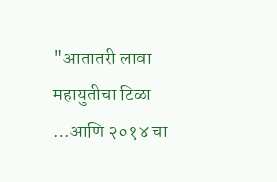"आतातरी लावा महायुतीचा टिळा …आणि २०१४ चा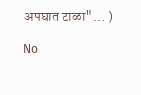अपघात टाळा"… )

No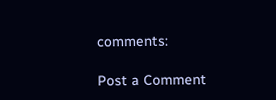comments:

Post a Comment